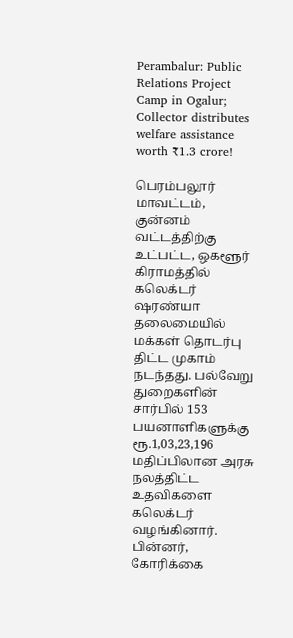Perambalur: Public Relations Project Camp in Ogalur; Collector distributes welfare assistance worth ₹1.3 crore!

பெரம்பலூர் மாவட்டம், குன்னம் வட்டத்திற்கு உட்பட்ட, ஒகளூர் கிராமத்தில் கலெக்டர் ஷரண்யா தலைமையில் மக்கள் தொடர்பு திட்ட முகாம் நடந்தது. பல்வேறு துறைகளின் சார்பில் 153 பயனாளிகளுக்கு ரூ.1,03,23,196 மதிப்பிலான அரசு நலத்திட்ட உதவிகளை கலெக்டர் வழங்கினார். பின்னர், கோரிக்கை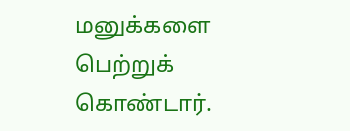மனுக்களை பெற்றுக் கொண்டார்.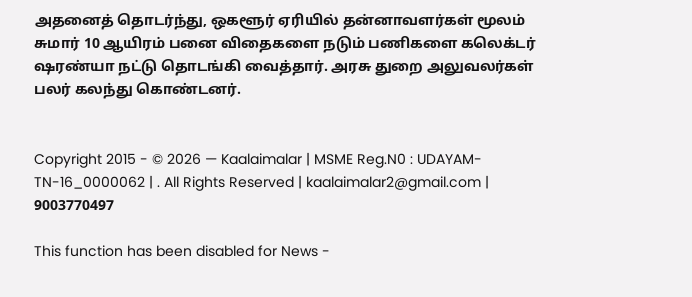அதனைத் தொடர்ந்து, ஒகளூர் ஏரியில் தன்னாவளர்கள் மூலம் சுமார் 10 ஆயிரம் பனை விதைகளை நடும் பணிகளை கலெக்டர் ஷரண்யா நட்டு தொடங்கி வைத்தார். அரசு துறை அலுவலர்கள் பலர் கலந்து கொண்டனர்.


Copyright 2015 - © 2026 — Kaalaimalar | MSME Reg.N0 : UDAYAM-TN-16_0000062 | . All Rights Reserved | kaalaimalar2@gmail.com | 9003770497

This function has been disabled for News -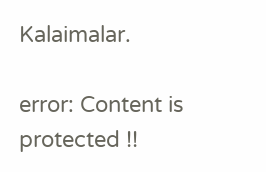Kalaimalar.

error: Content is protected !!